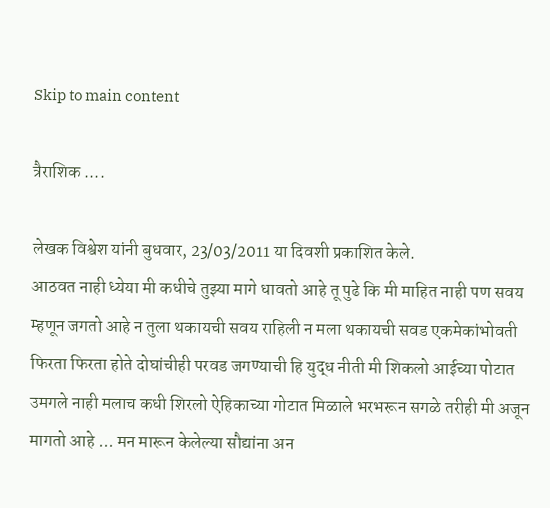Skip to main content

त्रैराशिक ....

लेखक विश्वेश यांनी बुधवार, 23/03/2011 या दिवशी प्रकाशित केले.
आठवत नाही ध्येया मी कधीचे तुझ्या मागे धावतो आहे तू पुढे कि मी माहित नाही पण सवय म्हणून जगतो आहे न तुला थकायची सवय राहिली न मला थकायची सवड एकमेकांभोवती फिरता फिरता होते दोघांचीही परवड जगण्याची हि युद्ध नीती मी शिकलो आईच्या पोटात उमगले नाही मलाच कधी शिरलो ऐहिकाच्या गोटात मिळाले भरभरून सगळे तरीही मी अजून मागतो आहे ... मन मारून केलेल्या सौद्यांना अन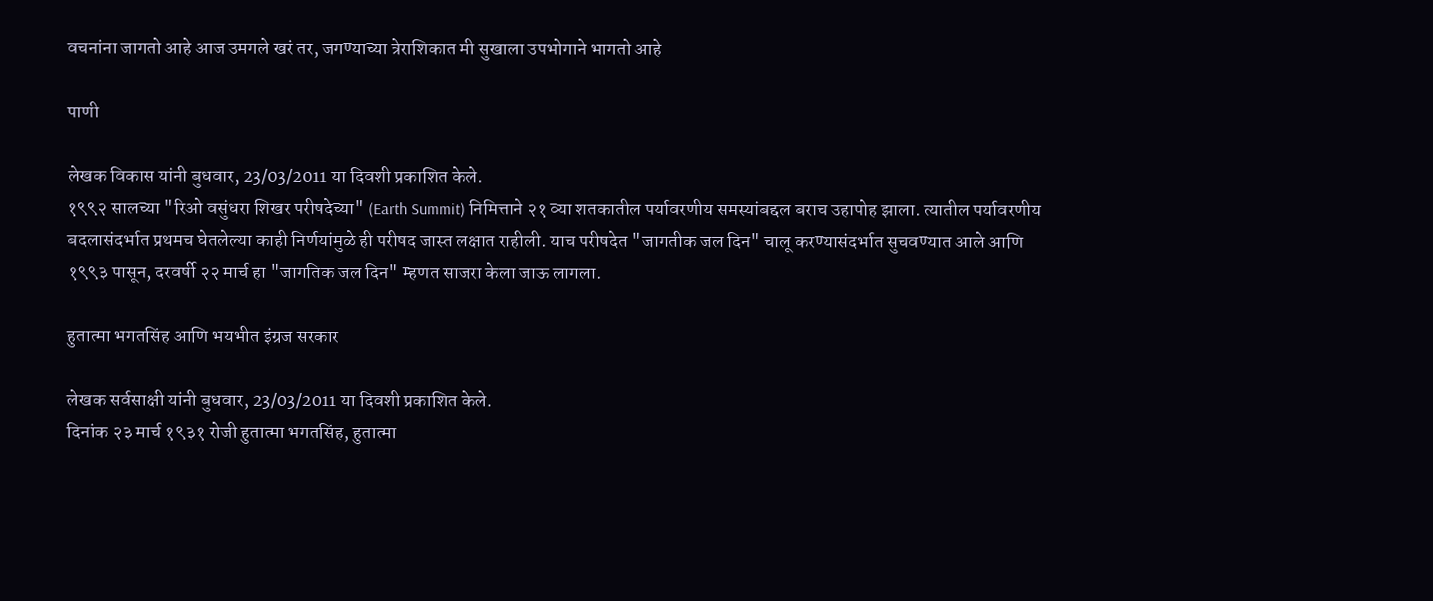वचनांना जागतो आहे आज उमगले खरं तर, जगण्याच्या त्रेराशिकात मी सुखाला उपभोगाने भागतो आहे

पाणी

लेखक विकास यांनी बुधवार, 23/03/2011 या दिवशी प्रकाशित केले.
१९९२ सालच्या "रिओ वसुंधरा शिखर परीषदेच्या" (Earth Summit) निमित्ताने २१ व्या शतकातील पर्यावरणीय समस्यांबद्दल बराच उहापोह झाला. त्यातील पर्यावरणीय बदलासंदर्भात प्रथमच घेतलेल्या काही निर्णयांमुळे ही परीषद जास्त लक्षात राहीली. याच परीषदेत "जागतीक जल दिन" चालू करण्यासंदर्भात सुचवण्यात आले आणि १९९३ पासून, दरवर्षी २२ मार्च हा "जागतिक जल दिन" म्हणत साजरा केला जाऊ लागला.

हुतात्मा भगतसिंह आणि भयभीत इंग्रज सरकार

लेखक सर्वसाक्षी यांनी बुधवार, 23/03/2011 या दिवशी प्रकाशित केले.
दिनांक २३ मार्च १९३१ रोजी हुतात्मा भगतसिंह, हुतात्मा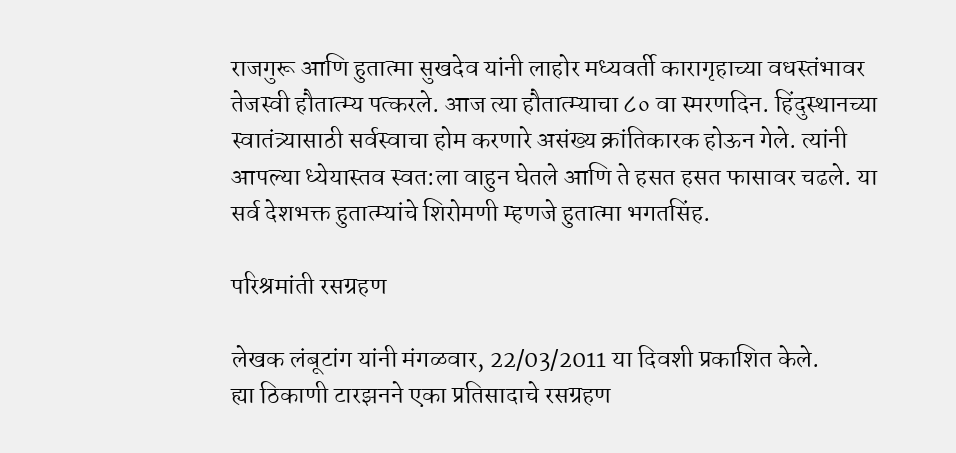राजगुरू आणि हुतात्मा सुखदेव यांनी लाहोर मध्यवर्ती कारागृहाच्या वधस्तंभावर तेजस्वी हौतात्म्य पत्करले. आज त्या हौतात्म्याचा ८० वा स्मरणदिन. हिंदुस्थानच्या स्वातंत्र्यासाठी सर्वस्वाचा होम करणारे असंख्य क्रांतिकारक होऊन गेले. त्यांनी आपल्या ध्येयास्तव स्वत:ला वाहुन घेतले आणि ते हसत हसत फासावर चढले. या सर्व देशभक्त हुतात्म्यांचे शिरोमणी म्हणजे हुतात्मा भगतसिंह.

परिश्रमांती रसग्रहण

लेखक लंबूटांग यांनी मंगळवार, 22/03/2011 या दिवशी प्रकाशित केले.
ह्या ठिकाणी टारझनने एका प्रतिसादाचे रसग्रहण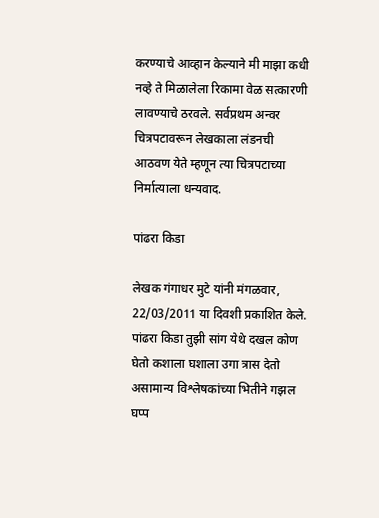करण्याचे आव्हान केल्याने मी माझा कधी नव्हे ते मिळालेला रिकामा वेळ सत्कारणी लावण्याचे ठरवले. सर्वप्रथम अन्वर चित्रपटावरून लेखकाला लंडनची आठवण येते म्हणून त्या चित्रपटाच्या निर्मात्याला धन्यवाद.

पांढरा किडा

लेखक गंगाधर मुटे यांनी मंगळवार, 22/03/2011 या दिवशी प्रकाशित केले.
पांढरा किडा तुझी सांग येथे दखल कोण घेतो कशाला घशाला उगा त्रास देतो असामान्य विश्लेषकांच्या भितीने गझल घप्प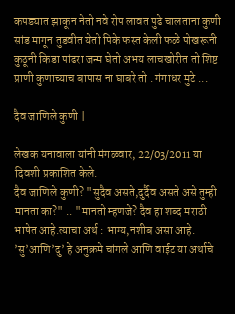कपड्यात झाकून नेतो नवे रोप लावत पुढे चालताना कुणी सांड मागून तुडवीत येतो पिके फस्त केली फळे पोखरूनी कुठूनी किडा पांढरा जन्म घेतो अभय लाचखोरीत तो शिष्ट प्राणी कुणाच्याच बापास ना घाबरे तो . गंगाधर मुटे ...

दैव जाणिले कुणी |

लेखक यनावाला यांनी मंगळवार, 22/03/2011 या दिवशी प्रकाशित केले.
दैव जाणिले कुणी? "सुदैव असते,दुर्दैव असते असे तुम्ही मानता का?" .. "मानतो म्हणजे? दैव हा शब्द मराठी भाषेत आहे.त्याचा अर्थ : भाग्य,नशीब असा आहे. ’सु’आणि’दु’ हे अनुक्रमे चांगले आणि वाईट या अर्थाचे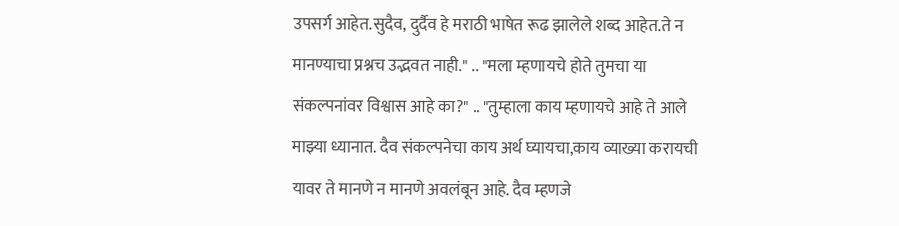उपसर्ग आहेत.सुदैव, दुर्दैव हे मराठी भाषेत रूढ झालेले शब्द आहेत.ते न मानण्याचा प्रश्नच उद्भवत नाही." .. "मला म्हणायचे होते तुमचा या संकल्पनांवर विश्वास आहे का?" .. "तुम्हाला काय म्हणायचे आहे ते आले माझ्या ध्यानात. दैव संकल्पनेचा काय अर्थ घ्यायचा,काय व्याख्या करायची यावर ते मानणे न मानणे अवलंबून आहे. दैव म्हणजे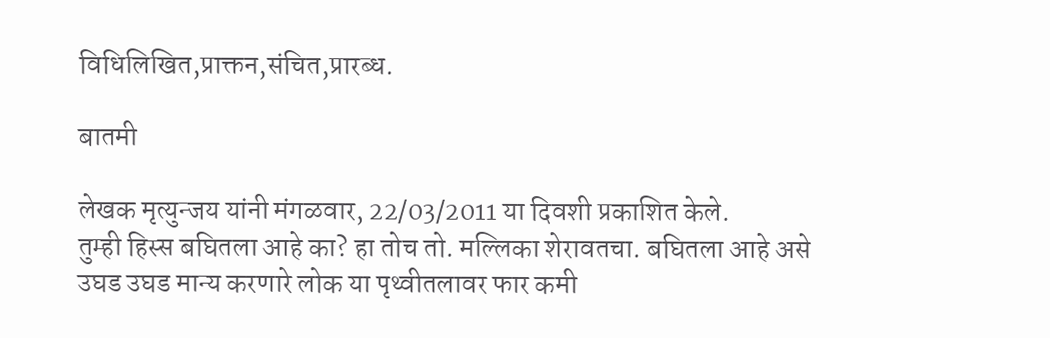विधिलिखित,प्राक्तन,संचित,प्रारब्ध.

बातमी

लेखक मृत्युन्जय यांनी मंगळवार, 22/03/2011 या दिवशी प्रकाशित केले.
तुम्ही हिस्स बघितला आहे का? हा तोच तो. मल्लिका शेरावतचा. बघितला आहे असे उघड उघड मान्य करणारे लोक या पृथ्वीतलावर फार कमी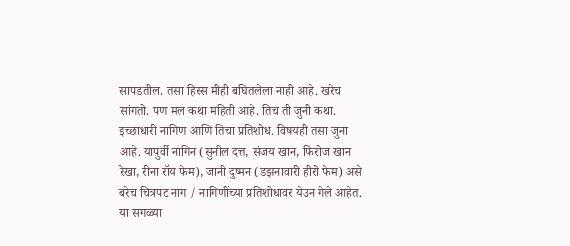सापडतील. तसा हिस्स मीही बघितलेला नाही आहे. खरेच सांगतो. पण मल कथा महिती आहे. तिच ती जुनी कथा. इच्छाधारी नागिण आणि तिचा प्रतिशोध. विषयही तसा जुना आहे. यापुर्वी नागिन (सुनील दत्त, संजय खान, फिरोज खान रेखा, रीना रॉय फेम), जानी दुष्मन (डझनावारी हीरो फेम) असे बरेच चित्रपट नाग / नागिणींच्या प्रतिशोधावर येउन गेले आहेत. या सगळ्या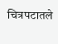चित्रपटातले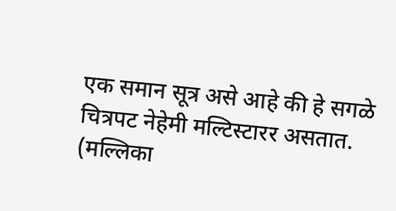एक समान सूत्र असे आहे की हे सगळे चित्रपट नेहेमी मल्टिस्टारर असतात. (मल्लिका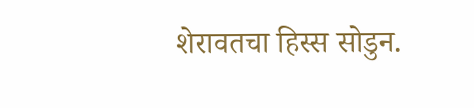शेरावतचा हिस्स सोडुन.